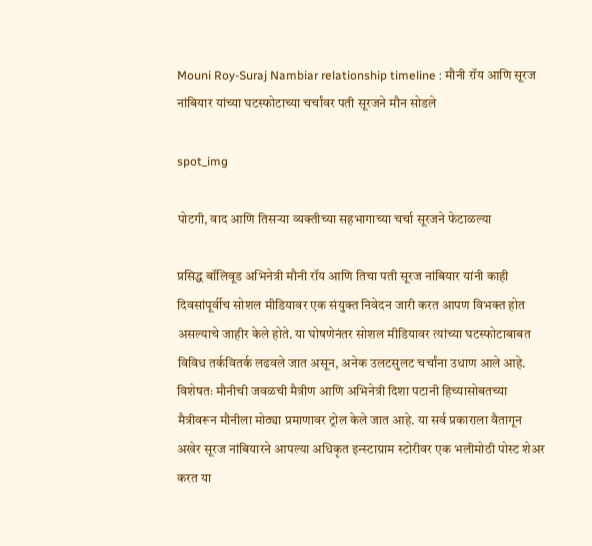Mouni Roy-Suraj Nambiar relationship timeline : मौनी रॉय आणि सूरज नांबियार यांच्या घटस्फोटाच्या चर्चांवर पती सूरजने मौन सोडले

spot_img

पोटगी, वाद आणि तिसऱ्या व्यक्तीच्या सहभागाच्या चर्चा सूरजने फेटाळल्या

प्रसिद्ध बॉलिवूड अभिनेत्री मौनी रॉय आणि तिचा पती सूरज नांबियार यांनी काही दिवसांपूर्वीच सोशल मीडियावर एक संयुक्त निवेदन जारी करत आपण विभक्त होत असल्याचे जाहीर केले होते. या घोषणेनंतर सोशल मीडियावर त्यांच्या घटस्फोटाबाबत विविध तर्कवितर्क लढवले जात असून, अनेक उलटसुलट चर्चांना उधाण आले आहे. विशेषतः मौनीची जवळची मैत्रीण आणि अभिनेत्री दिशा पटानी हिच्यासोबतच्या मैत्रीवरून मौनीला मोठ्या प्रमाणावर ट्रोल केले जात आहे. या सर्व प्रकाराला वैतागून अखेर सूरज नांबियारने आपल्या अधिकृत इन्स्टाग्राम स्टोरीवर एक भलीमोठी पोस्ट शेअर करत या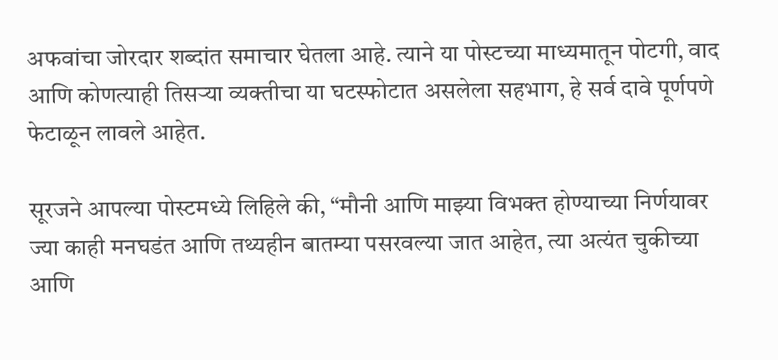अफवांचा जोरदार शब्दांत समाचार घेतला आहे. त्याने या पोस्टच्या माध्यमातून पोटगी, वाद आणि कोणत्याही तिसऱ्या व्यक्तीचा या घटस्फोटात असलेला सहभाग, हे सर्व दावे पूर्णपणे फेटाळून लावले आहेत.

सूरजने आपल्या पोस्टमध्ये लिहिले की, “मौनी आणि माझ्या विभक्त होण्याच्या निर्णयावर ज्या काही मनघडंत आणि तथ्यहीन बातम्या पसरवल्या जात आहेत, त्या अत्यंत चुकीच्या आणि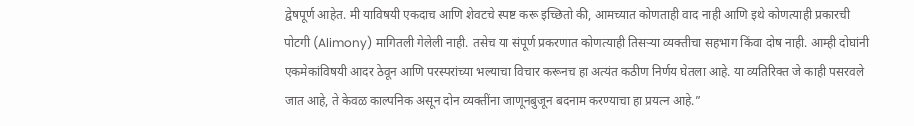द्वेषपूर्ण आहेत. मी याविषयी एकदाच आणि शेवटचे स्पष्ट करू इच्छितो की, आमच्यात कोणताही वाद नाही आणि इथे कोणत्याही प्रकारची पोटगी (Alimony) मागितली गेलेली नाही. तसेच या संपूर्ण प्रकरणात कोणत्याही तिसऱ्या व्यक्तीचा सहभाग किंवा दोष नाही. आम्ही दोघांनी एकमेकांविषयी आदर ठेवून आणि परस्परांच्या भल्याचा विचार करूनच हा अत्यंत कठीण निर्णय घेतला आहे. या व्यतिरिक्त जे काही पसरवले जात आहे, ते केवळ काल्पनिक असून दोन व्यक्तींना जाणूनबुजून बदनाम करण्याचा हा प्रयत्न आहे.”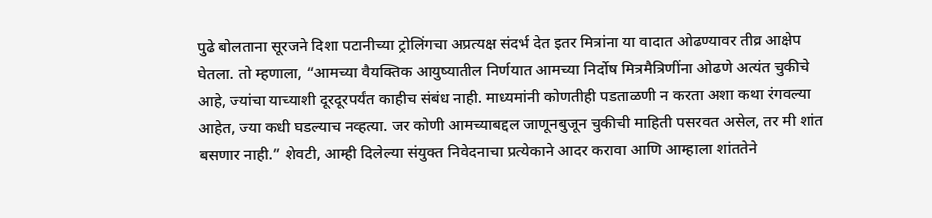पुढे बोलताना सूरजने दिशा पटानीच्या ट्रोलिंगचा अप्रत्यक्ष संदर्भ देत इतर मित्रांना या वादात ओढण्यावर तीव्र आक्षेप घेतला. तो म्हणाला, “आमच्या वैयक्तिक आयुष्यातील निर्णयात आमच्या निर्दोष मित्रमैत्रिणींना ओढणे अत्यंत चुकीचे आहे, ज्यांचा याच्याशी दूरदूरपर्यंत काहीच संबंध नाही. माध्यमांनी कोणतीही पडताळणी न करता अशा कथा रंगवल्या आहेत, ज्या कधी घडल्याच नव्हत्या. जर कोणी आमच्याबद्दल जाणूनबुजून चुकीची माहिती पसरवत असेल, तर मी शांत बसणार नाही.” शेवटी, आम्ही दिलेल्या संयुक्त निवेदनाचा प्रत्येकाने आदर करावा आणि आम्हाला शांततेने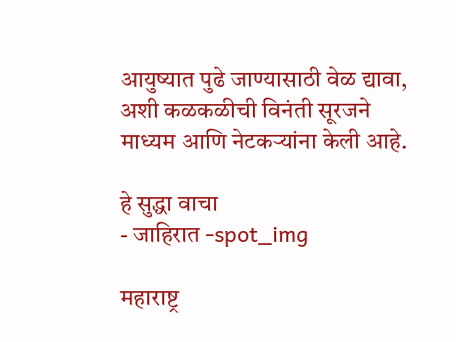आयुष्यात पुढे जाण्यासाठी वेळ द्यावा, अशी कळकळीची विनंती सूरजने माध्यम आणि नेटकऱ्यांना केली आहे.

हे सुद्धा वाचा
- जाहिरात -spot_img

महाराष्ट्र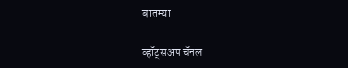बातम्या

व्हॉट्सअप चॅनल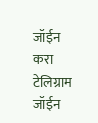जॉईन करा
टेलिग्राम जॉईन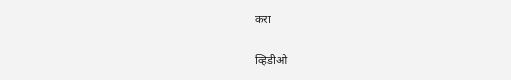करा

व्हिडीओ